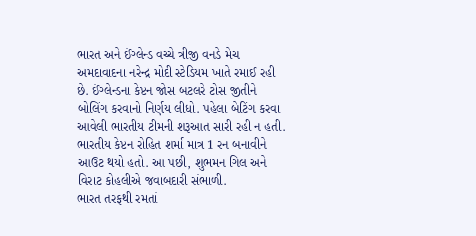ભારત અને ઈંગ્લેન્ડ વચ્ચે ત્રીજી વનડે મેચ અમદાવાદના નરેન્દ્ર મોદી સ્ટેડિયમ ખાતે રમાઈ રહી છે. ઈંગ્લેન્ડના કેપ્ટન જોસ બટલરે ટોસ જીતીને બોલિંગ કરવાનો નિર્ણય લીધો. પહેલા બેટિંગ કરવા આવેલી ભારતીય ટીમની શરૂઆત સારી રહી ન હતી. ભારતીય કેપ્ટન રોહિત શર્મા માત્ર 1 રન બનાવીને આઉટ થયો હતો. આ પછી, શુભમન ગિલ અને વિરાટ કોહલીએ જવાબદારી સંભાળી.
ભારત તરફથી રમતાં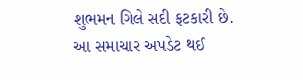શુભમન ગિલે સદી ફટકારી છે.
આ સમાચાર અપડેટ થઈ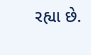રહ્યા છે.